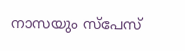നാസയും സ്പേസ്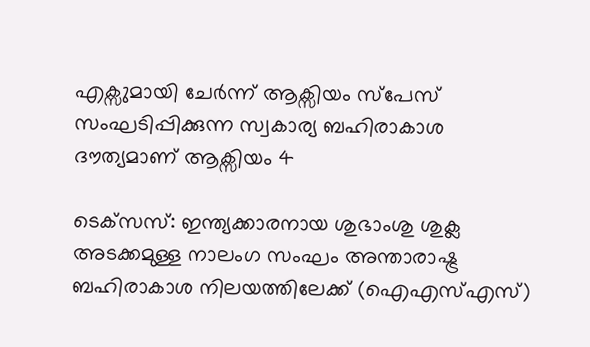എക്സുമായി ചേര്‍ന്ന് ആക്സിയം സ്പേസ് സംഘടിപ്പിക്കുന്ന സ്വകാര്യ ബഹിരാകാശ ദൗത്യമാണ് ആക്സിയം 4

ടെക്‌സസ്: ഇന്ത്യക്കാരനായ ശുഭാംശു ശുക്ല അടക്കമുള്ള നാലംഗ സംഘം അന്താരാഷ്ട്ര ബഹിരാകാശ നിലയത്തിലേക്ക് (ഐഎസ്എസ്)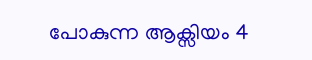പോകുന്ന ആക്സിയം 4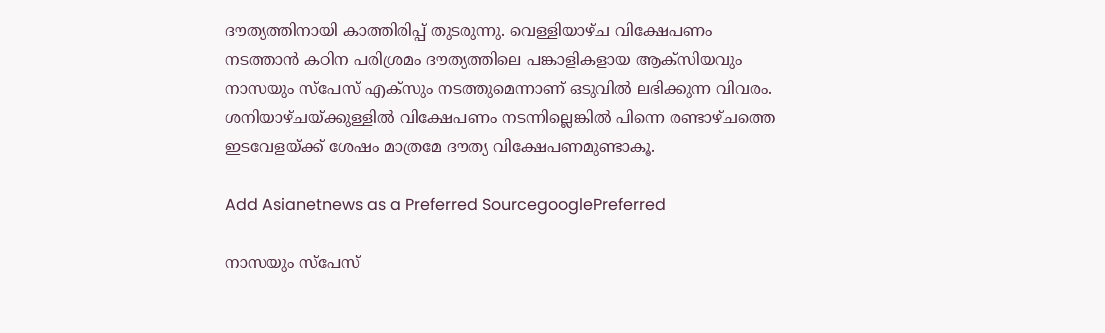ദൗത്യത്തിനായി കാത്തിരിപ്പ് തുടരുന്നു. വെള്ളിയാഴ്ച വിക്ഷേപണം നടത്താൻ കഠിന പരിശ്രമം ദൗത്യത്തിലെ പങ്കാളികളായ ആക്സിയവും നാസയും സ്പേസ് എക്സും നടത്തുമെന്നാണ് ഒടുവില്‍ ലഭിക്കുന്ന വിവരം. ശനിയാഴ്ചയ്ക്കുള്ളിൽ വിക്ഷേപണം നടന്നില്ലെങ്കിൽ പിന്നെ രണ്ടാഴ്ചത്തെ ഇടവേളയ്ക്ക് ശേഷം മാത്രമേ ദൗത്യ വിക്ഷേപണമുണ്ടാകൂ.

Add Asianetnews as a Preferred SourcegooglePreferred

നാസയും സ്പേസ്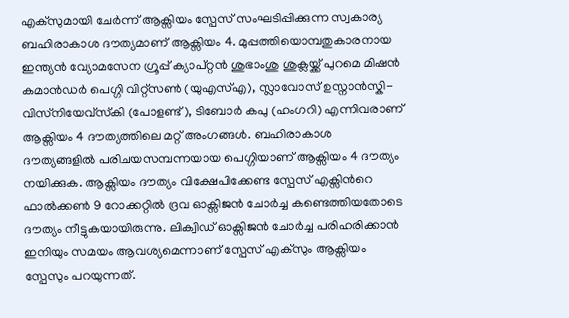എക്സുമായി ചേര്‍ന്ന് ആക്സിയം സ്പേസ് സംഘടിപ്പിക്കുന്ന സ്വകാര്യ ബഹിരാകാശ ദൗത്യമാണ് ആക്സിയം 4. മുപ്പത്തിയൊമ്പതുകാരനായ ഇന്ത്യന്‍ വ്യോമസേന ഗ്രൂപ്പ് ക്യാപ്റ്റന്‍ ശുഭാംശു ശുക്ലയ്ക്ക് പുറമെ മിഷൻ കമാൻഡർ പെഗ്ഗി വിറ്റ്സൺ (യുഎസ്എ), സ്ലാവോസ് ഉസ്നാൻസ്കി-വിസ്‌നിയേവ്സ്‌കി (പോളണ്ട്), ടിബോർ കപു (ഹംഗറി) എന്നിവരാണ് ആക്സിയം 4 ദൗത്യത്തിലെ മറ്റ് അംഗങ്ങള്‍. ബഹിരാകാശ ദൗത്യങ്ങളില്‍ പരിചയസമ്പന്നയായ പെഗ്ഗിയാണ് ആക്സിയം 4 ദൗത്യം നയിക്കുക. ആക്സിയം ദൗത്യം വിക്ഷേപിക്കേണ്ട സ്പേസ് എക്സിന്‍റെ ഫാല്‍ക്കണ്‍ 9 റോക്കറ്റില്‍ ദ്രവ ഓക്സിജൻ ചോർച്ച കണ്ടെത്തിയതോടെ ദൗത്യം നീട്ടുകയായിരുന്നു. ലിക്വിഡ് ഓക്സിജൻ ചോർച്ച പരിഹരിക്കാന്‍ ഇനിയും സമയം ആവശ്യമെന്നാണ് സ്പേസ് എക്സും ആക്സിയം സ്പേസും പറയുന്നത്.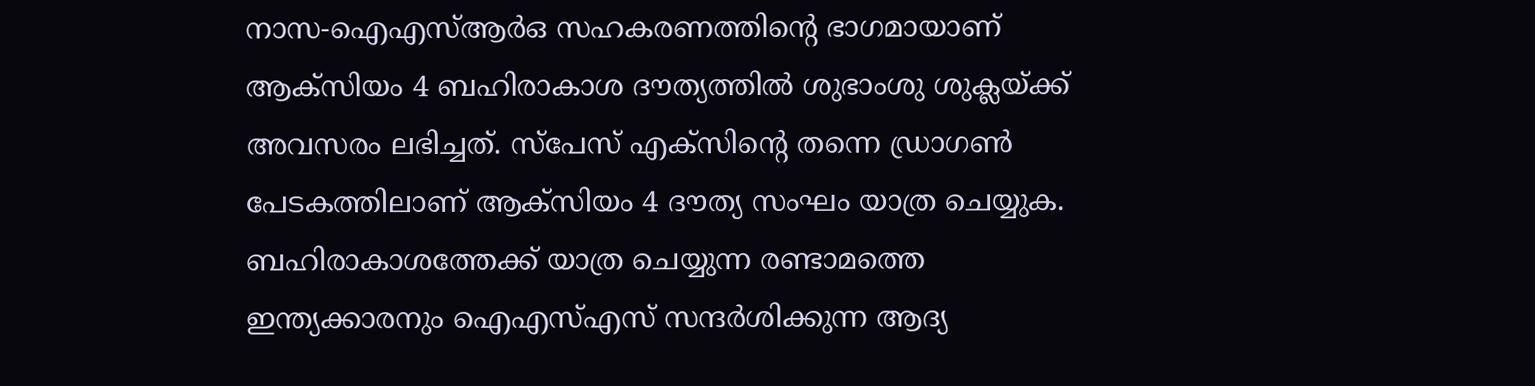നാസ-ഐഎസ്ആര്‍ഒ സഹകരണത്തിന്‍റെ ഭാഗമായാണ് ആക്സിയം 4 ബഹിരാകാശ ദൗത്യത്തില്‍ ശുഭാംശു ശുക്ലയ്ക്ക് അവസരം ലഭിച്ചത്. സ്പേസ് എക്സിന്‍റെ തന്നെ ഡ്രാഗണ്‍ പേടകത്തിലാണ് ആക്സിയം 4 ദൗത്യ സംഘം യാത്ര ചെയ്യുക. ബഹിരാകാശത്തേക്ക് യാത്ര ചെയ്യുന്ന രണ്ടാമത്തെ ഇന്ത്യക്കാരനും ഐഎസ്എസ് സന്ദര്‍ശിക്കുന്ന ആദ്യ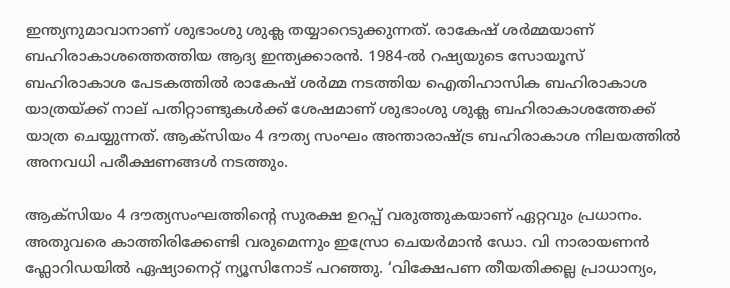ഇന്ത്യനുമാവാനാണ് ശുഭാംശു ശുക്ല തയ്യാറെടുക്കുന്നത്. രാകേഷ് ശര്‍മ്മയാണ് ബഹിരാകാശത്തെത്തിയ ആദ്യ ഇന്ത്യക്കാരന്‍. 1984-ൽ റഷ്യയുടെ സോയൂസ് ബഹിരാകാശ പേടകത്തിൽ രാകേഷ് ശർമ്മ നടത്തിയ ഐതിഹാസിക ബഹിരാകാശ യാത്രയ്ക്ക് നാല് പതിറ്റാണ്ടുകൾക്ക് ശേഷമാണ് ശുഭാംശു ശുക്ല ബഹിരാകാശത്തേക്ക് യാത്ര ചെയ്യുന്നത്. ആക്സിയം 4 ദൗത്യ സംഘം അന്താരാഷ്ട്ര ബഹിരാകാശ നിലയത്തില്‍ അനവധി പരീക്ഷണങ്ങള്‍ നടത്തും.

ആക്സിയം 4 ദൗത്യസംഘത്തിന്‍റെ സുരക്ഷ ഉറപ്പ് വരുത്തുകയാണ് ഏറ്റവും പ്രധാനം. അതുവരെ കാത്തിരിക്കേണ്ടി വരുമെന്നും ഇസ്രോ ചെയർമാൻ ഡോ. വി നാരായണൻ ഫ്ലോറിഡയിൽ ഏഷ്യാനെറ്റ് ന്യൂസിനോട് പറഞ്ഞു. ‘വിക്ഷേപണ തീയതിക്കല്ല പ്രാധാന്യം,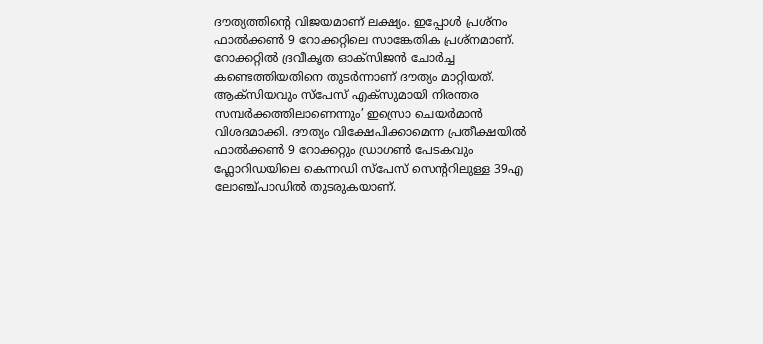ദൗത്യത്തിന്റെ വിജയമാണ് ലക്ഷ്യം. ഇപ്പോൾ പ്രശ്നം ഫാൽക്കൺ 9 റോക്കറ്റിലെ സാങ്കേതിക പ്രശ്നമാണ്. റോക്കറ്റിൽ ദ്രവീകൃത ഓക്സിജൻ ചോർച്ച കണ്ടെത്തിയതിനെ തുടർന്നാണ് ദൗത്യം മാറ്റിയത്. ആക്സിയവും സ്പേസ് എക്സുമായി നിരന്തര സമ്പർക്കത്തിലാണെന്നും’ ഇസ്രൊ ചെയർമാൻ വിശദമാക്കി. ദൗത്യം വിക്ഷേപിക്കാമെന്ന പ്രതീക്ഷയില്‍ ഫാല്‍ക്കണ്‍ 9 റോക്കറ്റും ഡ്രാഗണ്‍ പേടകവും ഫ്ലോറിഡയിലെ കെന്നഡി സ്പേസ് സെന്‍ററിലുള്ള 39എ ലോഞ്ച്‌പാഡില്‍ തുടരുകയാണ്.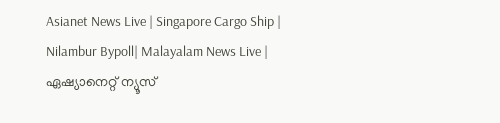Asianet News Live | Singapore Cargo Ship | Nilambur Bypoll| Malayalam News Live | ഏഷ്യാനെറ്റ് ന്യൂസ്